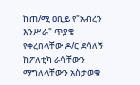ከጠ/ሚ ዐቢይ የ"አብረን እንሥራ" ጥያቄ የቀረበላቸው ዶ/ር ደሳለኝ ከፖለቲካ ራሳቸውን ማግለላቸውን አስታወቁ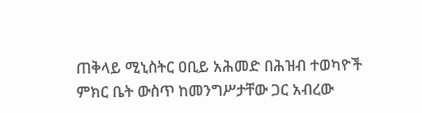ጠቅላይ ሚኒስትር ዐቢይ አሕመድ በሕዝብ ተወካዮች ምክር ቤት ውስጥ ከመንግሥታቸው ጋር አብረው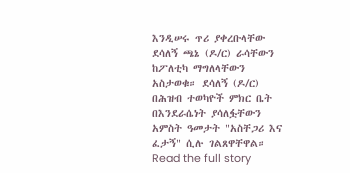እንዲሠሩ ጥሪ ያቀረቡላቸው ደሳለኝ ጫኔ (ዶ/ር) ራሳቸውን ከፖለቲካ ማግለላቸውን አስታወቁ። ደሳለኝ (ዶ/ር) በሕዝብ ተወካዮች ምክር ቤት በእንደራሴነት ያሳለፏቸውን አምስት ዓመታት "አስቸጋሪ እና ፈታኝ" ሲሉ ገልጸዋቸዋል።
Read the full story